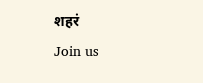शहरं
Join us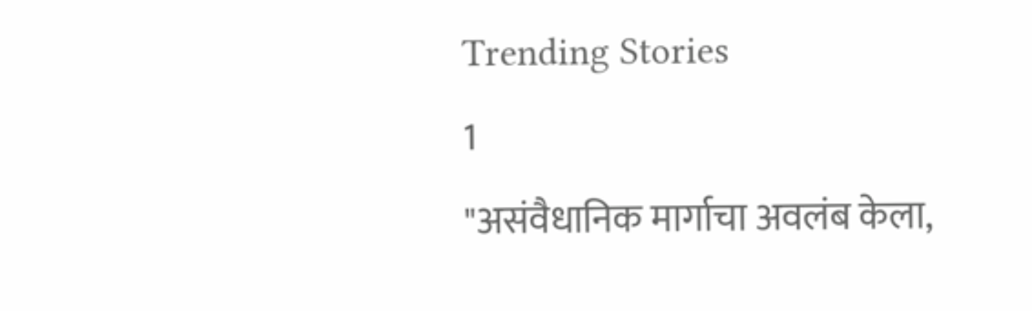Trending Stories
1
"असंवैधानिक मार्गाचा अवलंब केला,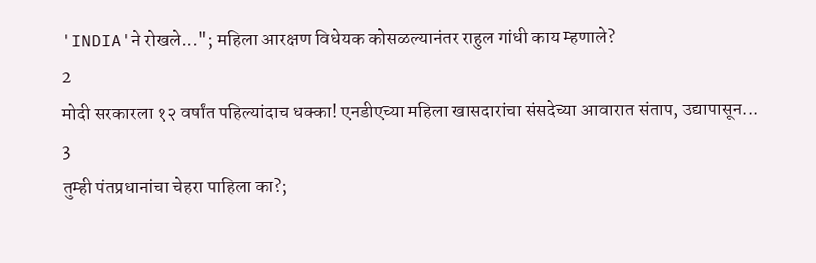'INDIA'ने रोखले..."; महिला आरक्षण विधेयक कोसळल्यानंतर राहुल गांधी काय म्हणाले?
2
मोदी सरकारला १२ वर्षांत पहिल्यांदाच धक्का! एनडीएच्या महिला खासदारांचा संसदेच्या आवारात संताप, उद्यापासून...
3
तुम्ही पंतप्रधानांचा चेहरा पाहिला का?;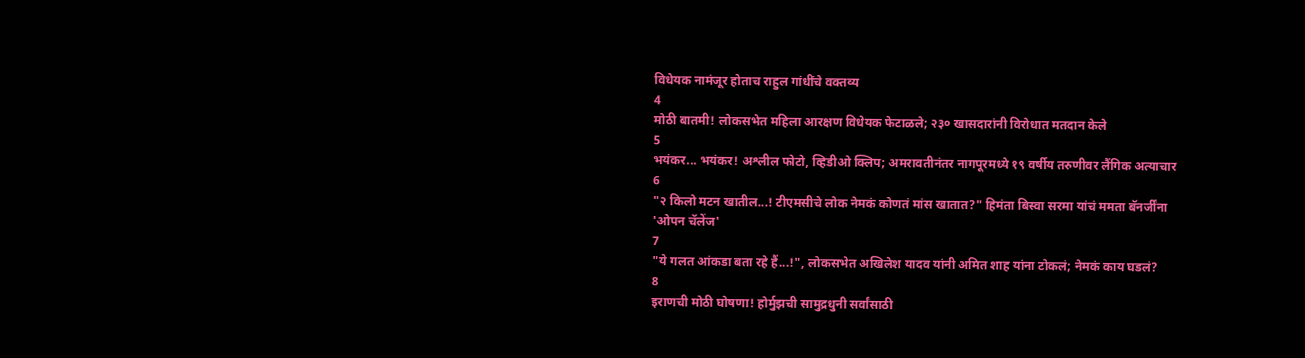विधेयक नामंजूर होताच राहुल गांधींचे वक्तव्य
4
मोठी बातमी! लोकसभेत महिला आरक्षण विधेयक फेटाळले; २३० खासदारांनी विरोधात मतदान केले
5
भयंकर... भयंकर! अश्लील फोटो, व्हिडीओ क्लिप; अमरावतीनंतर नागपूरमध्ये १९ वर्षीय तरुणीवर लैंगिक अत्याचार
6
"२ किलो मटन खातील...! टीएमसीचे लोक नेमकं कोणतं मांस खातात?" हिमंता बिस्वा सरमा यांचं ममता बॅनर्जींना 'ओपन चॅलेंज'
7
"ये गलत आंकडा बता रहे हैं...!", लोकसभेत अखिलेश यादव यांनी अमित शाह यांना टोकलं; नेमकं काय घडलं?
8
इराणची मोठी घोषणा! होर्मुझची सामुद्रधुनी सर्वांसाठी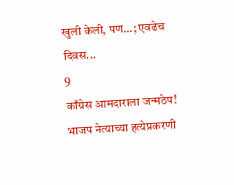खुली केली, पण...; एवढेच दिवस...
9
काँग्रेस आमदाराला जन्मठेप! भाजप नेत्याच्या हत्येप्रकरणी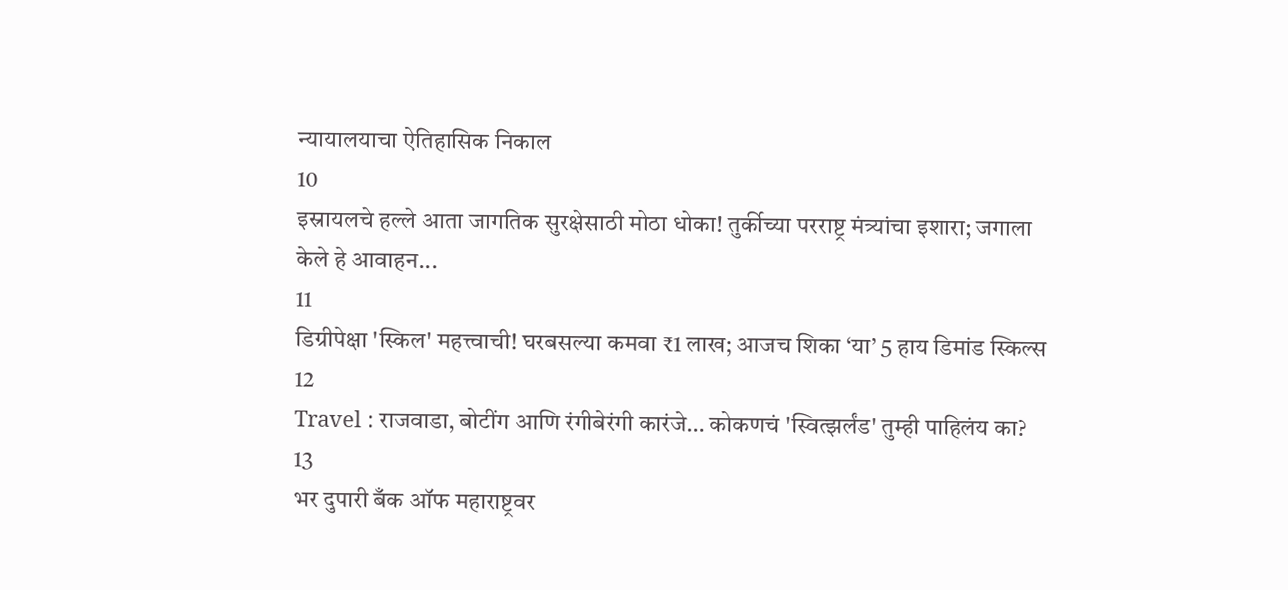न्यायालयाचा ऐतिहासिक निकाल
10
इस्रायलचे हल्ले आता जागतिक सुरक्षेसाठी मोठा धोका! तुर्कीच्या परराष्ट्र मंत्र्यांचा इशारा; जगाला केले हे आवाहन...
11
डिग्रीपेक्षा 'स्किल' महत्त्वाची! घरबसल्या कमवा ₹1 लाख; आजच शिका ‘या’ 5 हाय डिमांड स्किल्स
12
Travel : राजवाडा, बोटींग आणि रंगीबेरंगी कारंजे… कोकणचं 'स्वित्झर्लंड' तुम्ही पाहिलंय का?
13
भर दुपारी बँक ऑफ महाराष्ट्रवर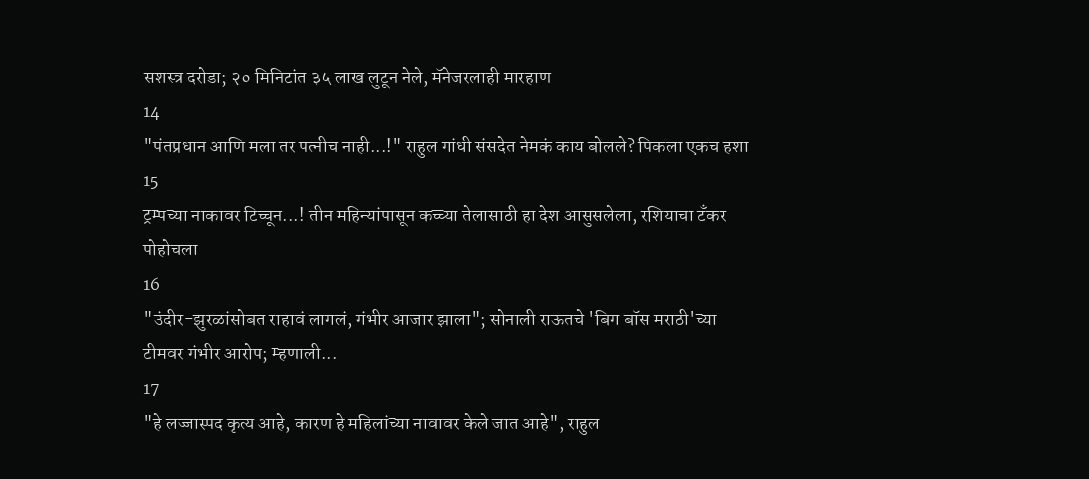सशस्त्र दरोडा; २० मिनिटांत ३५ लाख लुटून नेले, मॅनेजरलाही मारहाण
14
"पंतप्रधान आणि मला तर पत्नीच नाही...!" राहुल गांधी संसदेत नेमकं काय बोलले? पिकला एकच हशा
15
ट्रम्पच्या नाकावर टिच्चून...! तीन महिन्यांपासून कच्च्या तेलासाठी हा देश आसुसलेला, रशियाचा टँकर पोहोचला
16
"उंदीर-झुरळांसोबत राहावं लागलं, गंभीर आजार झाला"; सोनाली राऊतचे 'बिग बॉस मराठी'च्या टीमवर गंभीर आरोप; म्हणाली...
17
"हे लज्जास्पद कृत्य आहे, कारण हे महिलांच्या नावावर केले जात आहे", राहुल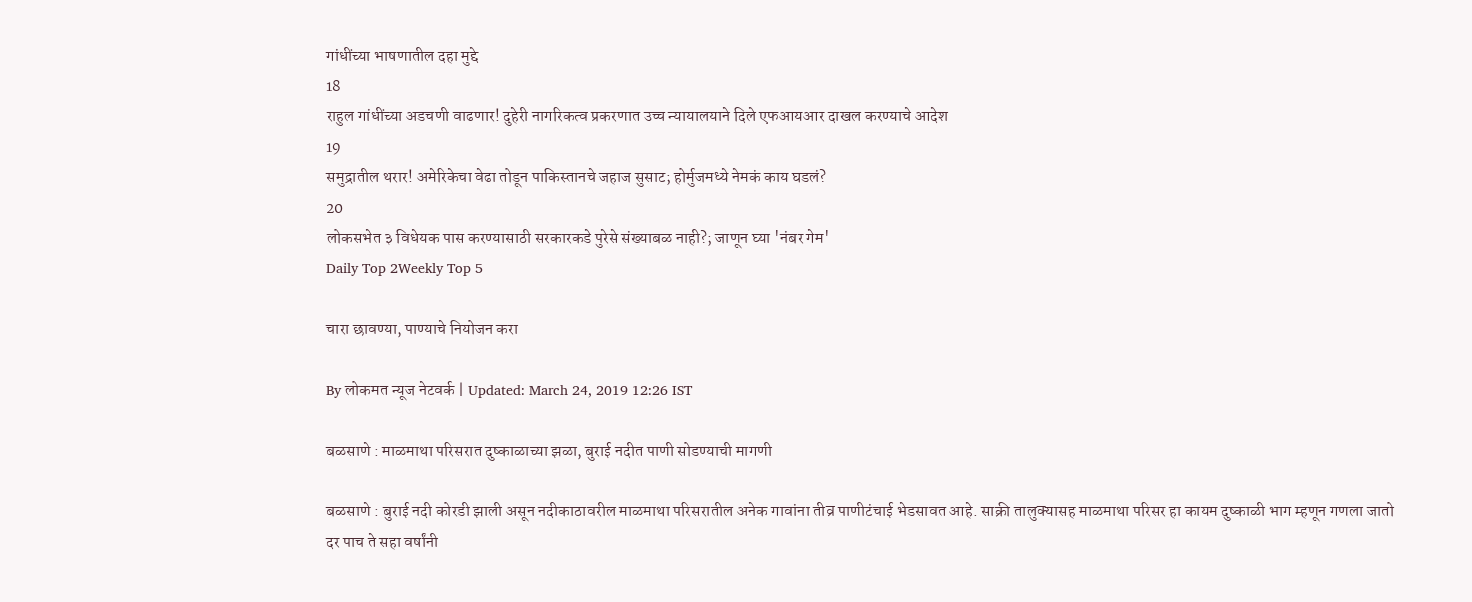गांधींच्या भाषणातील दहा मुद्दे
18
राहुल गांधींच्या अडचणी वाढणार! दुहेरी नागरिकत्व प्रकरणात उच्च न्यायालयाने दिले एफआयआर दाखल करण्याचे आदेश
19
समुद्रातील थरार! अमेरिकेचा वेढा तोडून पाकिस्तानचे जहाज सुसाट; होर्मुजमध्ये नेमकं काय घडलं?
20
लोकसभेत ३ विधेयक पास करण्यासाठी सरकारकडे पुरेसे संख्याबळ नाही?; जाणून घ्या 'नंबर गेम'
Daily Top 2Weekly Top 5

चारा छावण्या, पाण्याचे नियोजन करा

By लोकमत न्यूज नेटवर्क | Updated: March 24, 2019 12:26 IST

बळसाणे : माळमाथा परिसरात दुष्काळाच्या झळा, बुराई नदीत पाणी सोडण्याची मागणी

बळसाणे : बुराई नदी कोरडी झाली असून नदीकाठावरील माळमाथा परिसरातील अनेक गावांना तीव्र पाणीटंचाई भेडसावत आहे. साक्री तालुक्यासह माळमाथा परिसर हा कायम दुष्काळी भाग म्हणून गणला जातो दर पाच ते सहा वर्षांनी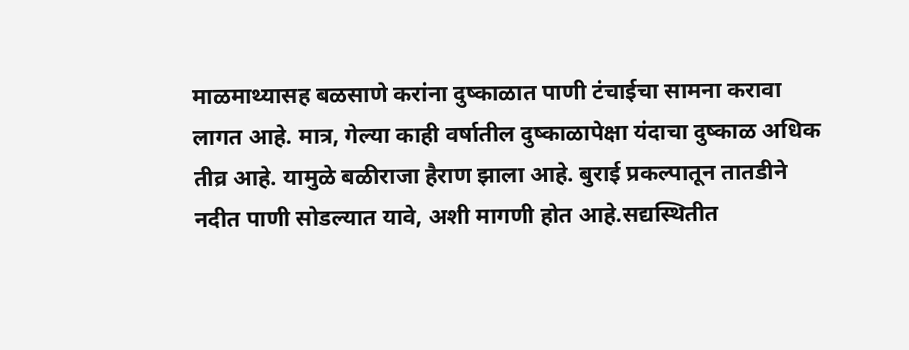माळमाथ्यासह बळसाणे करांना दुष्काळात पाणी टंचाईचा सामना करावा लागत आहे. मात्र, गेल्या काही वर्षातील दुष्काळापेक्षा यंदाचा दुष्काळ अधिक तीव्र आहे. यामुळे बळीराजा हैराण झाला आहे. बुराई प्रकल्पातून तातडीने नदीत पाणी सोडल्यात यावे, अशी मागणी होत आहे.सद्यस्थितीत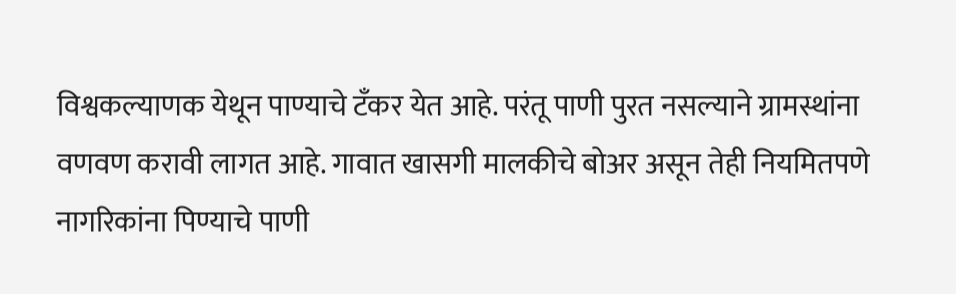विश्वकल्याणक येथून पाण्याचे टँकर येत आहे. परंतू पाणी पुरत नसल्याने ग्रामस्थांना वणवण करावी लागत आहे. गावात खासगी मालकीचे बोअर असून तेही नियमितपणे नागरिकांना पिण्याचे पाणी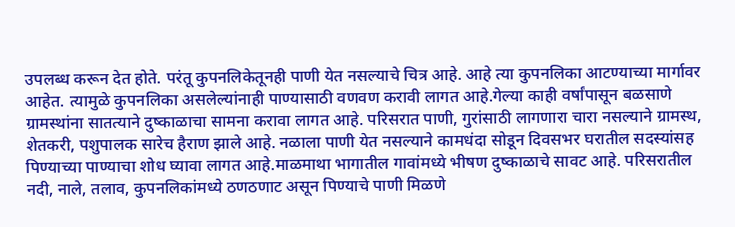उपलब्ध करून देत होते. परंतू कुपनलिकेतूनही पाणी येत नसल्याचे चित्र आहे. आहे त्या कुपनलिका आटण्याच्या मार्गावर आहेत. त्यामुळे कुपनलिका असलेल्यांनाही पाण्यासाठी वणवण करावी लागत आहे.गेल्या काही वर्षांपासून बळसाणे ग्रामस्थांना सातत्याने दुष्काळाचा सामना करावा लागत आहे. परिसरात पाणी, गुरांसाठी लागणारा चारा नसल्याने ग्रामस्थ, शेतकरी, पशुपालक सारेच हैराण झाले आहे. नळाला पाणी येत नसल्याने कामधंदा सोडून दिवसभर घरातील सदस्यांसह पिण्याच्या पाण्याचा शोध घ्यावा लागत आहे.माळमाथा भागातील गावांमध्ये भीषण दुष्काळाचे सावट आहे. परिसरातील नदी, नाले, तलाव, कुपनलिकांमध्ये ठणठणाट असून पिण्याचे पाणी मिळणे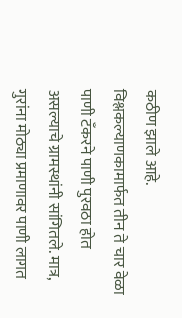कठीण झाले आहे. विश्लकल्याणकामार्फत तीन ते चार वेळा पाणी टँकरने पाणी पुरवठा होत असल्याचे ग्रामस्थांनी सांगितले. मात्र, गुरांना मोठ्या प्रमाणावर पाणी लागत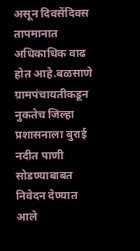असून दिवसेंदिवस तापमानात अधिकाधिक वाढ होत आहे.बळसाणे ग्रामपंचायतीकडून नुकतेच जिल्हा प्रशासनाला बुराई नदीत पाणी सोडण्याबाबत निवेदन देण्यात आले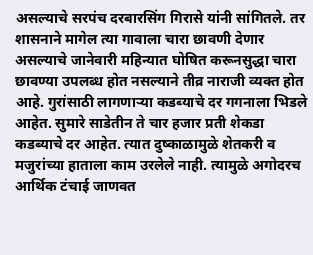असल्याचे सरपंच दरबारसिंग गिरासे यांनी सांगितले. तर शासनाने मागेल त्या गावाला चारा छावणी देणार असल्याचे जानेवारी महिन्यात घोषित करूनसुद्धा चारा छावण्या उपलब्ध होत नसल्याने तीव्र नाराजी व्यक्त होत आहे. गुरांसाठी लागणाऱ्या कडब्याचे दर गगनाला भिडले आहेत. सुमारे साडेतीन ते चार हजार प्रती शेकडा कडब्याचे दर आहेत. त्यात दुष्काळामुळे शेतकरी व मजुरांच्या हाताला काम उरलेले नाही. त्यामुळे अगोदरच आर्थिक टंचाई जाणवत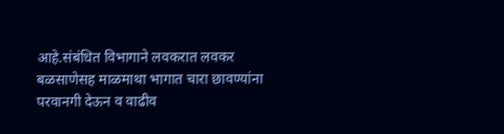आहे.संबंधित विभागाने लवकरात लवकर बळसाणेसह माळमाथा भागात चारा छावण्यांना परवानगी देऊन व वाढीव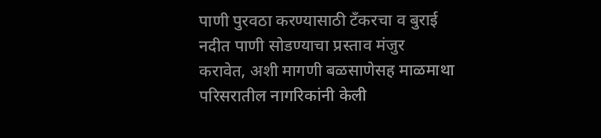पाणी पुरवठा करण्यासाठी टँकरचा व बुराई नदीत पाणी सोडण्याचा प्रस्ताव मंजुर करावेत, अशी मागणी बळसाणेसह माळमाथा परिसरातील नागरिकांनी केली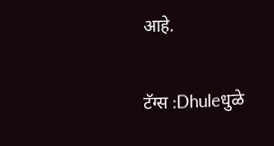आहे.

टॅग्स :Dhuleधुळे